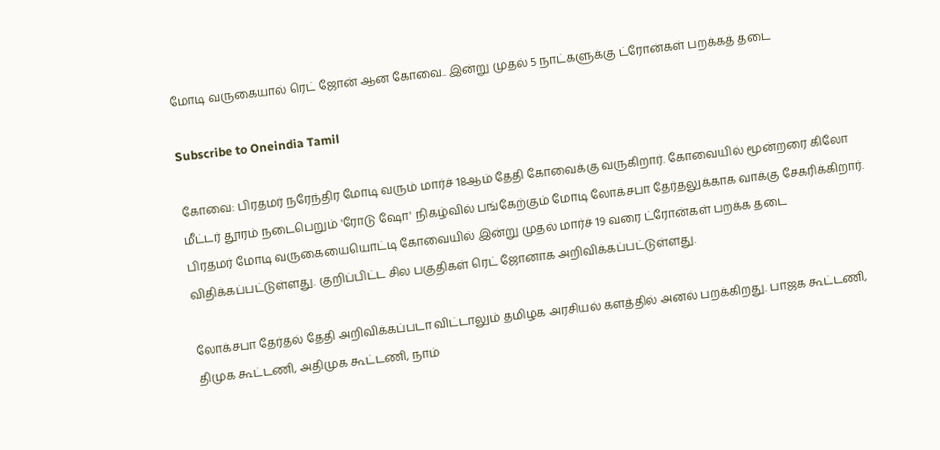மோடி வருகையால் ரெட் ஜோன் ஆன கோவை.. இன்று முதல் 5 நாட்களுக்கு ட்ரோன்கள் பறக்கத் தடை

Subscribe to Oneindia Tamil

கோவை: பிரதமர் நரேந்திர மோடி வரும் மார்ச் 18ஆம் தேதி கோவைக்கு வருகிறார். கோவையில் மூன்றரை கிலோ மீட்டர் தூரம் நடைபெறும் 'ரோடு ஷோ' நிகழ்வில் பங்கேற்கும் மோடி லோக்சபா தேர்தலுக்காக வாக்கு சேகரிக்கிறார். பிரதமர் மோடி வருகையையொட்டி கோவையில் இன்று முதல் மார்ச் 19 வரை ட்ரோன்கள் பறக்க தடை விதிக்கப்பட்டுள்ளது. குறிப்பிட்ட சில பகுதிகள் ரெட் ஜோனாக அறிவிக்கப்பட்டுள்ளது.

லோக்சபா தேர்தல் தேதி அறிவிக்கப்படா விட்டாலும் தமிழக அரசியல் களத்தில் அனல் பறக்கிறது. பாஜக கூட்டணி, திமுக கூட்டணி, அதிமுக கூட்டணி, நாம்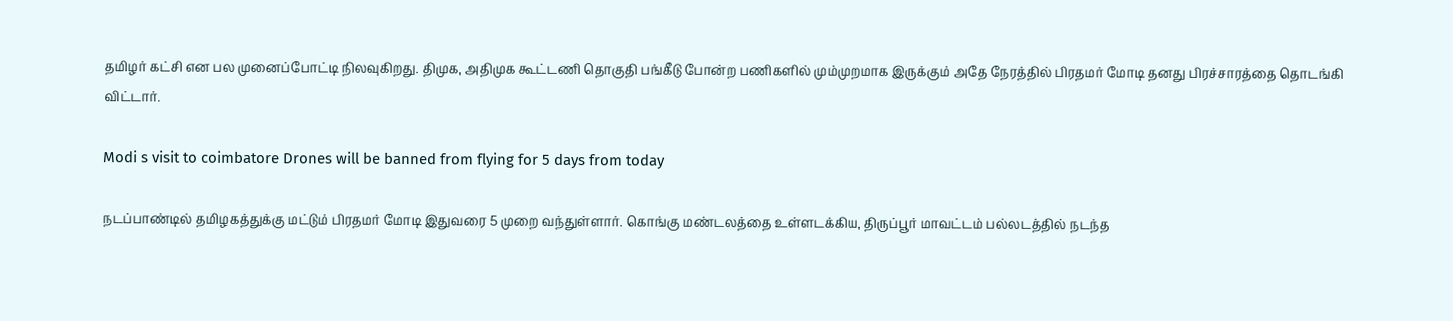தமிழர் கட்சி என பல முனைப்போட்டி நிலவுகிறது. திமுக, அதிமுக கூட்டணி தொகுதி பங்கீடு போன்ற பணிகளில் மும்முறமாக இருக்கும் அதே நேரத்தில் பிரதமர் மோடி தனது பிரச்சாரத்தை தொடங்கி விட்டார்.

Modi s visit to coimbatore Drones will be banned from flying for 5 days from today

நடப்பாண்டில் தமிழகத்துக்கு மட்டும் பிரதமர் மோடி இதுவரை 5 முறை வந்துள்ளார். கொங்கு மண்டலத்தை உள்ளடக்கிய, திருப்பூர் மாவட்டம் பல்லடத்தில் நடந்த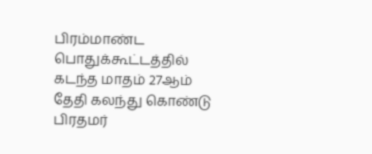பிரம்மாண்ட பொதுக்கூட்டத்தில் கடந்த மாதம் 27ஆம் தேதி கலந்து கொண்டு பிரதமர்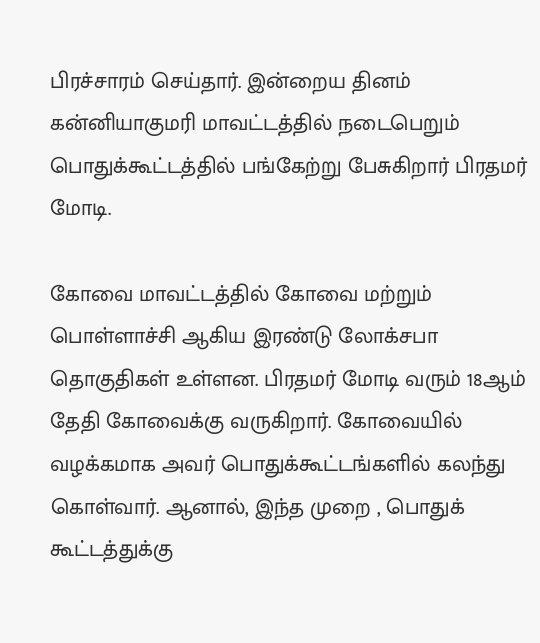பிரச்சாரம் செய்தார். இன்றைய தினம் கன்னியாகுமரி மாவட்டத்தில் நடைபெறும் பொதுக்கூட்டத்தில் பங்கேற்று பேசுகிறார் பிரதமர் மோடி.

கோவை மாவட்டத்தில் கோவை மற்றும் பொள்ளாச்சி ஆகிய இரண்டு லோக்சபா தொகுதிகள் உள்ளன. பிரதமர் மோடி வரும் 18ஆம் தேதி கோவைக்கு வருகிறார். கோவையில் வழக்கமாக அவர் பொதுக்கூட்டங்களில் கலந்து கொள்வார். ஆனால், இந்த முறை , பொதுக் கூட்டத்துக்கு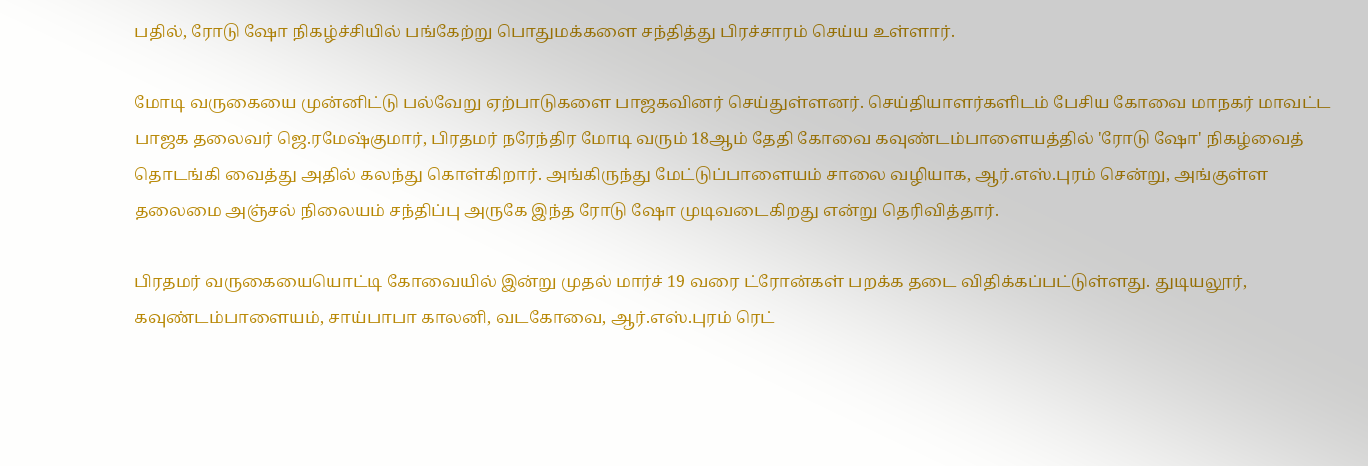பதில், ரோடு ஷோ நிகழ்ச்சியில் பங்கேற்று பொதுமக்களை சந்தித்து பிரச்சாரம் செய்ய உள்ளார்.

மோடி வருகையை முன்னிட்டு பல்வேறு ஏற்பாடுகளை பாஜகவினர் செய்துள்ளனர். செய்தியாளர்களிடம் பேசிய கோவை மாநகர் மாவட்ட பாஜக தலைவர் ஜெ.ரமேஷ்குமார், பிரதமர் நரேந்திர மோடி வரும் 18ஆம் தேதி கோவை கவுண்டம்பாளையத்தில் 'ரோடு ஷோ' நிகழ்வைத் தொடங்கி வைத்து அதில் கலந்து கொள்கிறார். அங்கிருந்து மேட்டுப்பாளையம் சாலை வழியாக, ஆர்.எஸ்.புரம் சென்று, அங்குள்ள தலைமை அஞ்சல் நிலையம் சந்திப்பு அருகே இந்த ரோடு ஷோ முடிவடைகிறது என்று தெரிவித்தார்.

பிரதமர் வருகையையொட்டி கோவையில் இன்று முதல் மார்ச் 19 வரை ட்ரோன்கள் பறக்க தடை விதிக்கப்பட்டுள்ளது. துடியலூர், கவுண்டம்பாளையம், சாய்பாபா காலனி, வடகோவை, ஆர்.எஸ்.புரம் ரெட்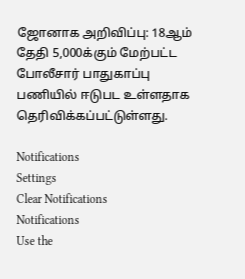ஜோனாக அறிவிப்பு: 18ஆம் தேதி 5,000க்கும் மேற்பட்ட போலீசார் பாதுகாப்பு பணியில் ஈடுபட உள்ளதாக தெரிவிக்கப்பட்டுள்ளது.

Notifications
Settings
Clear Notifications
Notifications
Use the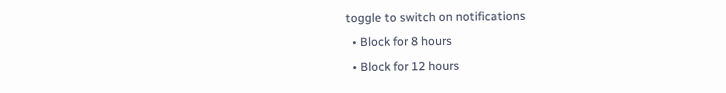toggle to switch on notifications
  • Block for 8 hours
  • Block for 12 hours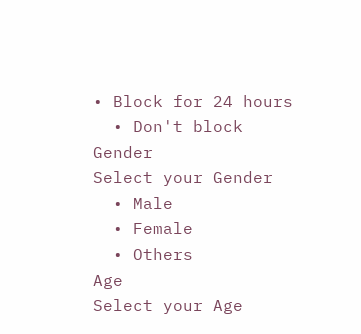• Block for 24 hours
  • Don't block
Gender
Select your Gender
  • Male
  • Female
  • Others
Age
Select your Age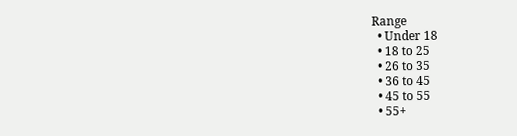Range
  • Under 18
  • 18 to 25
  • 26 to 35
  • 36 to 45
  • 45 to 55
  • 55+